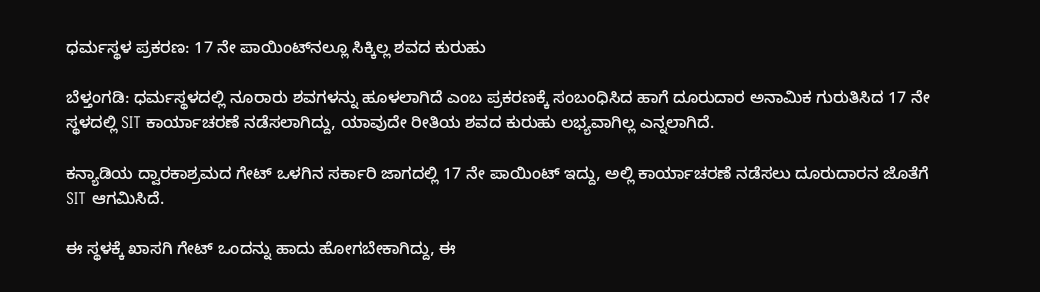ಧರ್ಮಸ್ಥಳ ಪ್ರಕರಣ: 17 ನೇ ಪಾಯಿಂಟ್‌ನಲ್ಲೂ ಸಿಕ್ಕಿಲ್ಲ ಶವದ ಕುರುಹು

ಬೆಳ್ತಂಗಡಿ: ಧರ್ಮಸ್ಥಳದಲ್ಲಿ ನೂರಾರು ಶವಗಳನ್ನು ಹೂಳಲಾಗಿದೆ ಎಂಬ ಪ್ರಕರಣಕ್ಕೆ ‌ಸಂಬಂಧಿಸಿದ ಹಾಗೆ ದೂರುದಾರ ಅನಾಮಿಕ ಗುರುತಿಸಿದ 17 ನೇ ಸ್ಥಳದಲ್ಲಿ SIT ಕಾರ್ಯಾಚರಣೆ ನಡೆಸಲಾಗಿದ್ದು, ಯಾವುದೇ ರೀತಿಯ ಶವದ ಕುರುಹು ಲಭ್ಯವಾಗಿಲ್ಲ ಎನ್ನಲಾಗಿದೆ.

ಕನ್ಯಾಡಿಯ ದ್ವಾರಕಾಶ್ರಮದ ಗೇಟ್ ಒಳಗಿನ ಸರ್ಕಾರಿ ಜಾಗದಲ್ಲಿ 17 ನೇ ಪಾಯಿಂಟ್ ಇದ್ದು, ಅಲ್ಲಿ ಕಾರ್ಯಾಚರಣೆ ನಡೆಸಲು ದೂರುದಾರನ ಜೊತೆಗೆ SIT ಆಗಮಿಸಿದೆ.

ಈ ಸ್ಥಳಕ್ಕೆ ಖಾಸಗಿ ಗೇಟ್ ಒಂದನ್ನು ಹಾದು ಹೋಗಬೇಕಾಗಿದ್ದು, ಈ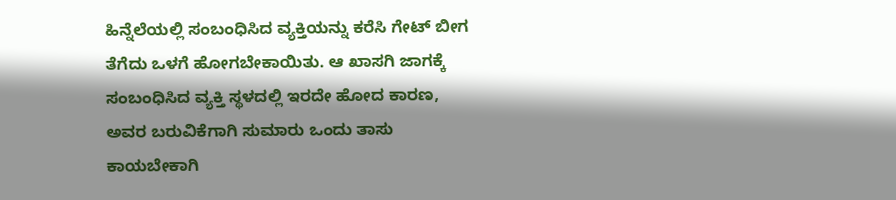ಹಿನ್ನೆಲೆಯಲ್ಲಿ ಸಂಬಂಧಿಸಿದ ವ್ಯಕ್ತಿಯನ್ನು ಕರೆಸಿ ಗೇಟ್ ಬೀಗ ತೆಗೆದು ಒಳಗೆ ಹೋಗಬೇಕಾಯಿತು. ಆ ಖಾಸಗಿ ಜಾಗಕ್ಕೆ ಸಂಬಂಧಿಸಿದ ವ್ಯಕ್ತಿ ಸ್ಥಳದಲ್ಲಿ ಇರದೇ ಹೋದ ಕಾರಣ, ಅವರ ಬರುವಿಕೆಗಾಗಿ ‌ಸುಮಾರು ಒಂದು ತಾಸು ಕಾಯಬೇಕಾಗಿ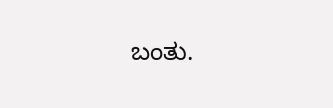ಬಂತು.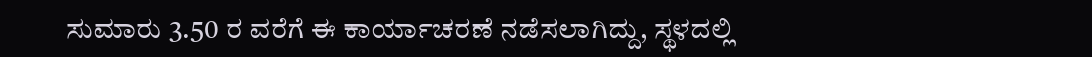ಸುಮಾರು 3.50 ರ ವರೆಗೆ ಈ ಕಾರ್ಯಾಚರಣೆ ನಡೆಸಲಾಗಿದ್ದು, ಸ್ಥಳದಲ್ಲಿ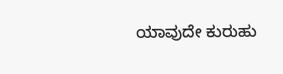ಯಾವುದೇ ಕುರುಹು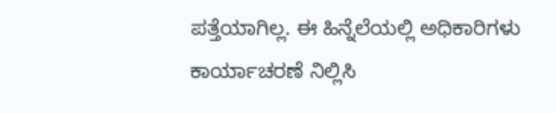ಪತ್ತೆಯಾಗಿಲ್ಲ. ಈ ಹಿನ್ನೆಲೆಯಲ್ಲಿ ಅಧಿಕಾರಿಗಳು ಕಾರ್ಯಾಚರಣೆ ನಿಲ್ಲಿಸಿ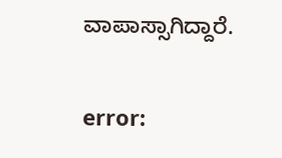ವಾಪಾಸ್ಸಾಗಿದ್ದಾರೆ.

error: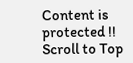Content is protected !!
Scroll to Top